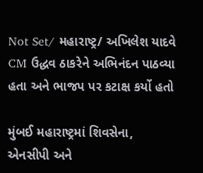Not Set/ મહારાષ્ટ્ર/ અખિલેશ યાદવે CM ઉદ્ધવ ઠાકરેને અભિનંદન પાઠવ્યા હતા અને ભાજપ પર કટાક્ષ કર્યો હતો

મુંબઈ મહારાષ્ટ્રમાં શિવસેના, એનસીપી અને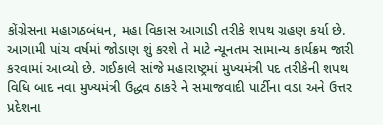કોંગ્રેસના મહાગઠબંધન, મહા વિકાસ આગાડી તરીકે શપથ ગ્રહણ કર્યા છે. આગામી પાંચ વર્ષમાં જોડાણ શું કરશે તે માટે ન્યૂનતમ સામાન્ય કાર્યક્રમ જારી કરવામાં આવ્યો છે. ગઈકાલે સાંજે મહારાષ્ટ્રમાં મુખ્યમંત્રી પદ તરીકેની શપથ વિધિ બાદ નવા મુખ્યમંત્રી ઉદ્ધવ ઠાકરે ને સમાજવાદી પાર્ટીના વડા અને ઉત્તર પ્રદેશના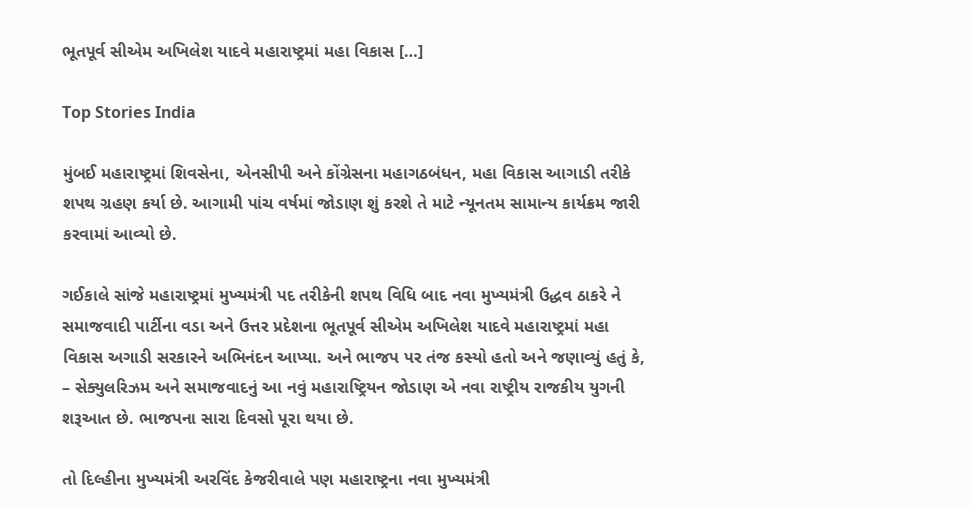ભૂતપૂર્વ સીએમ અખિલેશ યાદવે મહારાષ્ટ્રમાં મહા વિકાસ […]

Top Stories India

મુંબઈ મહારાષ્ટ્રમાં શિવસેના, એનસીપી અને કોંગ્રેસના મહાગઠબંધન, મહા વિકાસ આગાડી તરીકે શપથ ગ્રહણ કર્યા છે. આગામી પાંચ વર્ષમાં જોડાણ શું કરશે તે માટે ન્યૂનતમ સામાન્ય કાર્યક્રમ જારી કરવામાં આવ્યો છે.

ગઈકાલે સાંજે મહારાષ્ટ્રમાં મુખ્યમંત્રી પદ તરીકેની શપથ વિધિ બાદ નવા મુખ્યમંત્રી ઉદ્ધવ ઠાકરે ને સમાજવાદી પાર્ટીના વડા અને ઉત્તર પ્રદેશના ભૂતપૂર્વ સીએમ અખિલેશ યાદવે મહારાષ્ટ્રમાં મહા વિકાસ અગાડી સરકારને અભિનંદન આપ્યા. અને ભાજપ પર તંજ કસ્યો હતો અને જણાવ્યું હતું કે, – સેક્યુલરિઝમ અને સમાજવાદનું આ નવું મહારાષ્ટ્રિયન જોડાણ એ નવા રાષ્ટ્રીય રાજકીય યુગની શરૂઆત છે. ભાજપના સારા દિવસો પૂરા થયા છે.

તો દિલ્હીના મુખ્યમંત્રી અરવિંદ કેજરીવાલે પણ મહારાષ્ટ્રના નવા મુખ્યમંત્રી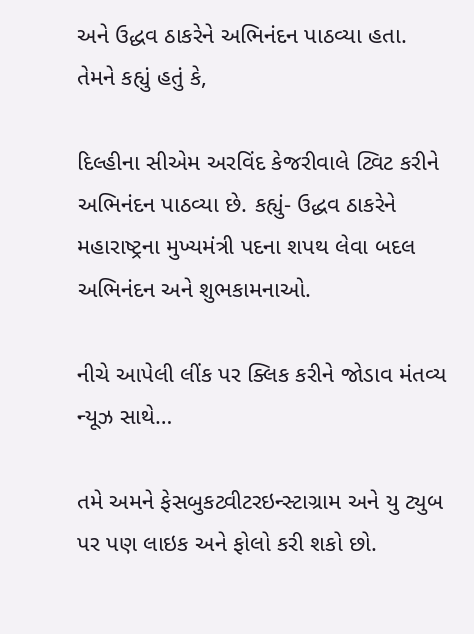અને ઉદ્ધવ ઠાકરેને અભિનંદન પાઠવ્યા હતા. તેમને કહ્યું હતું કે,

દિલ્હીના સીએમ અરવિંદ કેજરીવાલે ટ્વિટ કરીને અભિનંદન પાઠવ્યા છે. કહ્યું- ઉદ્ધવ ઠાકરેને મહારાષ્ટ્રના મુખ્યમંત્રી પદના શપથ લેવા બદલ અભિનંદન અને શુભકામનાઓ.

નીચે આપેલી લીંક પર ક્લિક કરીને જોડાવ મંતવ્ય ન્યૂઝ સાથે…

તમે અમને ફેસબુકટ્વીટરઇન્સ્ટાગ્રામ અને યુ ટ્યુબ પર પણ લાઇક અને ફોલો કરી શકો છો.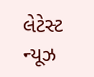લેટેસ્ટ ન્યૂઝ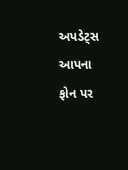અપડેટ્સ આપના ફોન પર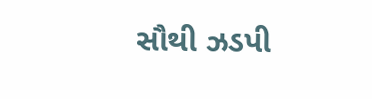સૌથી ઝડપી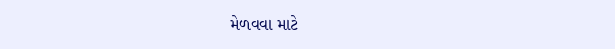મેળવવા માટે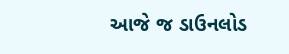આજે જ ડાઉનલોડ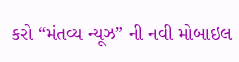કરો “મંતવ્ય ન્યૂઝ” ની નવી મોબાઇલ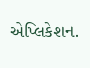એપ્લિકેશન.